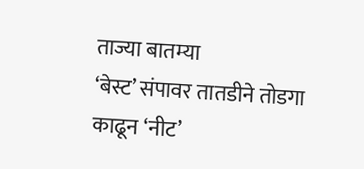ताज्या बातम्या
‘बेस्ट’ संपावर तातडीने तोडगा काढून ‘नीट’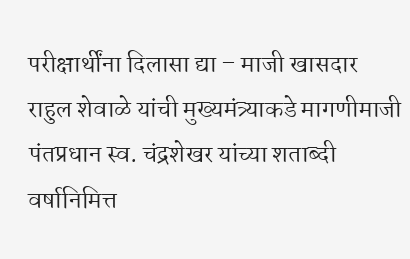परीक्षार्थींना दिलासा द्या – माजी खासदार राहुल शेवाळे यांची मुख्यमंत्र्याकडे मागणीमाजी पंतप्रधान स्व. चंद्रशेखर यांच्या शताब्दी वर्षानिमित्त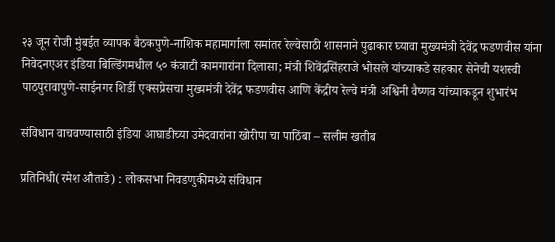२३ जून रोजी मुंबईत व्यापक बैठकपुणे-नाशिक महामार्गाला समांतर रेल्वेसाठी शासनाने पुढाकार घ्यावा मुख्यमंत्री देवेंद्र फडणवीस यांना निवेदनएअर इंडिया बिल्डिंगमधील ५० कंत्राटी कामगारांना दिलासा; मंत्री शिवेंद्रसिंहराजे भोसले यांच्याकडे सहकार सेनेची यशस्वी पाठपुरावापुणे-साईनगर शिर्डी एक्सप्रेसचा मुख्यमंत्री देवेंद्र फडणवीस आणि केंद्रीय रेल्वे मंत्री अश्विनी वैष्णव यांच्याकडून शुभारंभ

संविधान वाचवण्यासाठी इंडिया आघाडीच्या उमेदवारांना खोरीपा चा पाठिंबा – सलीम खतीब

प्रतिनिधी(रमेश औताडे) : लोकसभा निवडणुकीमध्ये संविधान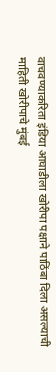वाचवण्याकरिता इंडिया आघाडीला खोरीपा पक्षाने पाठिंबा दिला असल्याची माहिती खोरीपाचे मुंबई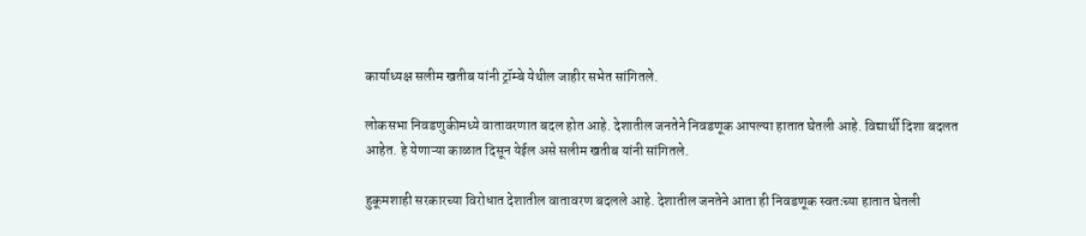कार्याध्यक्ष सलीम खतीब यांनी ट्रॉम्बे येथील जाहीर सभेत सांगितले.

लोकसभा निवडणुकीमध्ये वातावरणात बदल होत आहे. देशातील जनतेने निवडणूक आपल्या हातात घेतली आहे. विद्यार्थी दिशा बदलत आहेत. हे येणाऱ्या काळात दिसून येईल असे सलीम खतीब यांनी सांगितले.

हुकूमशाही सरकारच्या विरोधात देशातील वातावरण बदलले आहे. देशातील जनतेने आता ही निवडणूक स्वतःच्या हातात घेतली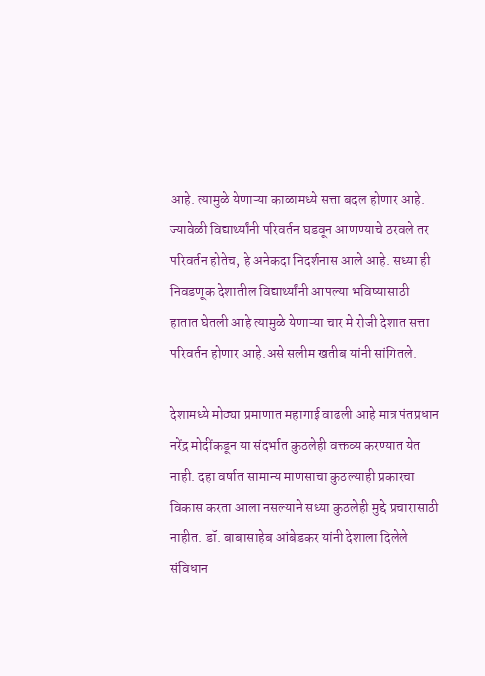आहे. त्यामुळे येणाऱ्या काळामध्ये सत्ता बदल होणार आहे. ज्यावेळी विद्यार्थ्यांनी परिवर्तन घडवून आणण्याचे ठरवले तर परिवर्तन होतेच, हे अनेकदा निदर्शनास आले आहे. सध्या ही निवडणूक देशातील विद्यार्थ्यांनी आपल्या भविष्यासाठी हातात घेतली आहे त्यामुळे येणाऱ्या चार मे रोजी देशात सत्ता परिवर्तन होणार आहे.असे सलीम खतीब यांनी सांगितले.

देशामध्ये मोठ्या प्रमाणात महागाई वाढली आहे मात्र पंतप्रधान नरेंद्र मोदींकडून या संदर्भात कुठलेही वक्तव्य करण्यात येत नाही. दहा वर्षात सामान्य माणसाचा कुठल्याही प्रकारचा विकास करता आला नसल्याने सध्या कुठलेही मुद्दे प्रचारासाठी नाहीत. डॉ. बाबासाहेब आंबेडकर यांनी देशाला दिलेले संविधान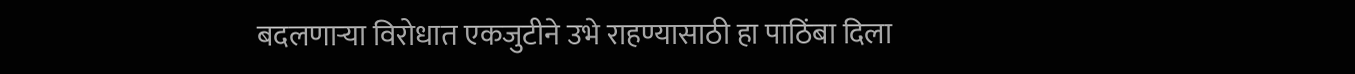बदलणाऱ्या विरोधात एकजुटीने उभे राहण्यासाठी हा पाठिंबा दिला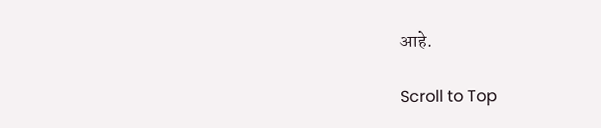आहे.

Scroll to Top